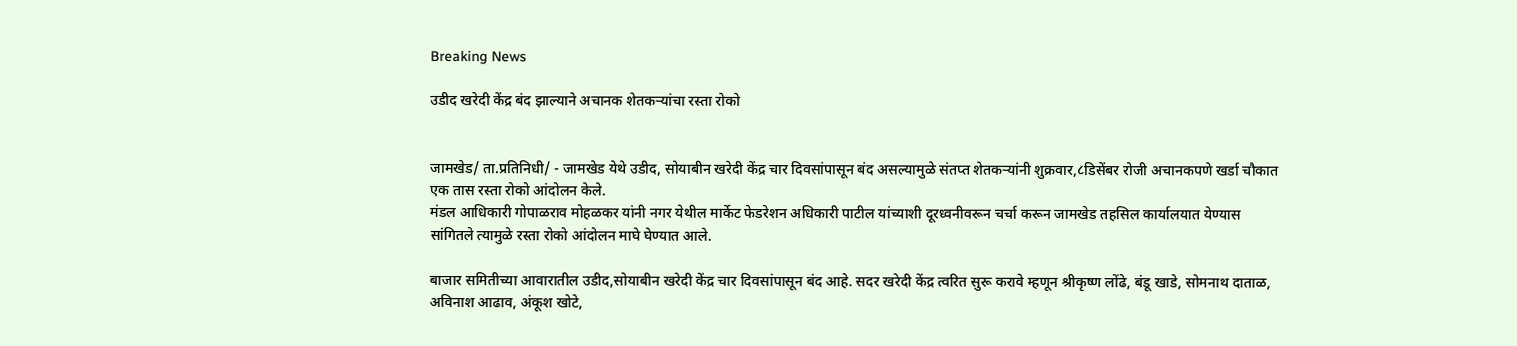Breaking News

उडीद खरेदी केंद्र बंद झाल्याने अचानक शेतकऱ्यांचा रस्ता रोको


जामखेड/ ता.प्रतिनिधी/ - जामखेड येथे उडीद, सोयाबीन खरेदी केंद्र चार दिवसांपासून बंद असल्यामुळे संतप्त शेतकऱ्यांनी शुक्रवार,८डिसेंबर रोजी अचानकपणे खर्डा चौकात एक तास रस्ता रोको आंदोलन केले.
मंडल आधिकारी गोपाळराव मोहळकर यांनी नगर येथील मार्केट फेडरेशन अधिकारी पाटील यांच्याशी दूरध्वनीवरून चर्चा करून जामखेड तहसिल कार्यालयात येण्यास सांगितले त्यामुळे रस्ता रोको आंदोलन माघे घेण्यात आले.

बाजार समितीच्या आवारातील उडीद,सोयाबीन खरेदी केंद्र चार दिवसांपासून बंद आहे. सदर खरेदी केंद्र त्वरित सुरू करावे म्हणून श्रीकृष्ण लोंढे, बंडू खाडे, सोमनाथ दाताळ, अविनाश आढाव, अंकूश खोटे,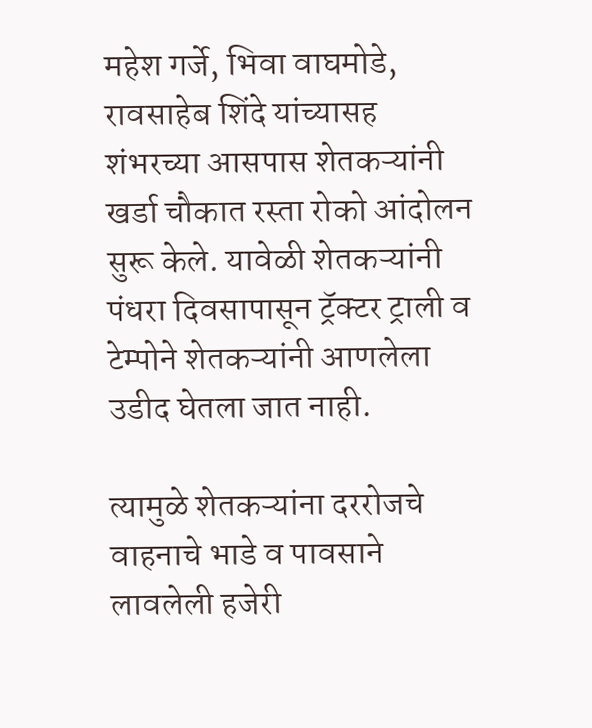महेश गर्जे, भिवा वाघमोडे, रावसाहेब शिंदे यांच्यासह शंभरच्या आसपास शेतकऱ्यांनी खर्डा चौकात रस्ता रोको आंदोलन सुरू केले. यावेळी शेतकऱ्यांनी पंधरा दिवसापासून ट्रॅक्टर ट्राली व टेम्पोने शेतकऱ्यांनी आणलेला उडीद घेतला जात नाही.

त्यामुळे शेतकऱ्यांना दररोजचे वाहनाचे भाडे व पावसाने लावलेली हजेरी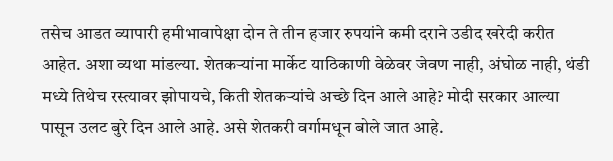तसेच आडत व्यापारी हमीभावापेक्षा दोन ते तीन हजार रुपयांने कमी दराने उडीद खरेदी करीत आहेत. अशा व्यथा मांडल्या. शेतकऱ्यांना मार्केट याठिकाणी वेळेवर जेवण नाही, अंघोळ नाही, थंडी मध्ये तिथेच रस्त्यावर झोपायचे, किती शेतकऱ्यांचे अच्छे दिन आले आहे? मोदी सरकार आल्या पासून उलट बुरे दिन आले आहे. असे शेतकरी वर्गामधून बोले जात आहे.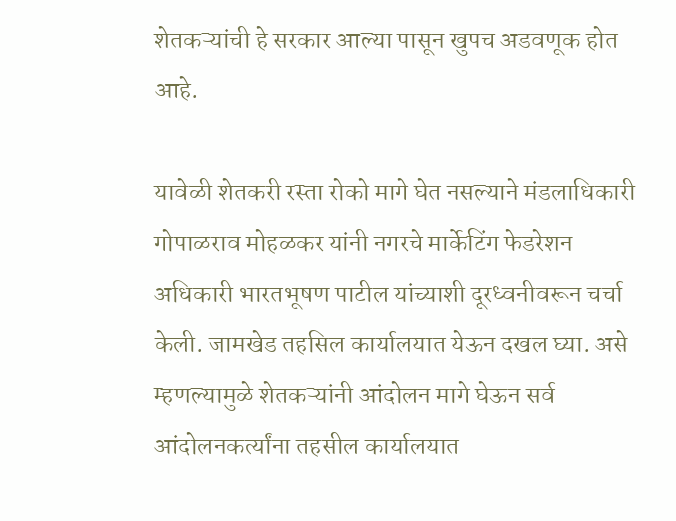शेतकऱ्यांची हे सरकार आल्या पासून खुपच अडवणूक होत आहे.

यावेळी शेतकरी रस्ता रोको मागे घेत नसल्याने मंडलाधिकारी गोपाळराव मोहळकर यांनी नगरचे मार्केटिंग फेडरेशन अधिकारी भारतभूषण पाटील यांच्याशी दूरध्वनीवरून चर्चा केली. जामखेड तहसिल कार्यालयात येऊन दखल घ्या. असे म्हणल्यामुळे शेतकऱ्यांनी आंदोलन मागे घेऊन सर्व आंदोलनकर्त्यांना तहसील कार्यालयात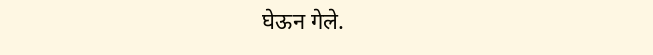घेऊन गेले.